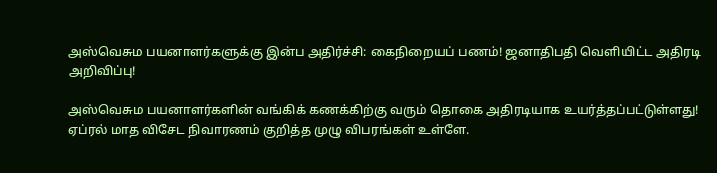அஸ்வெசும பயனாளர்களுக்கு இன்ப அதிர்ச்சி: கைநிறையப் பணம்! ஜனாதிபதி வெளியிட்ட அதிரடி அறிவிப்பு!

அஸ்வெசும பயனாளர்களின் வங்கிக் கணக்கிற்கு வரும் தொகை அதிரடியாக உயர்த்தப்பட்டுள்ளது! ஏப்ரல் மாத விசேட நிவாரணம் குறித்த முழு விபரங்கள் உள்ளே.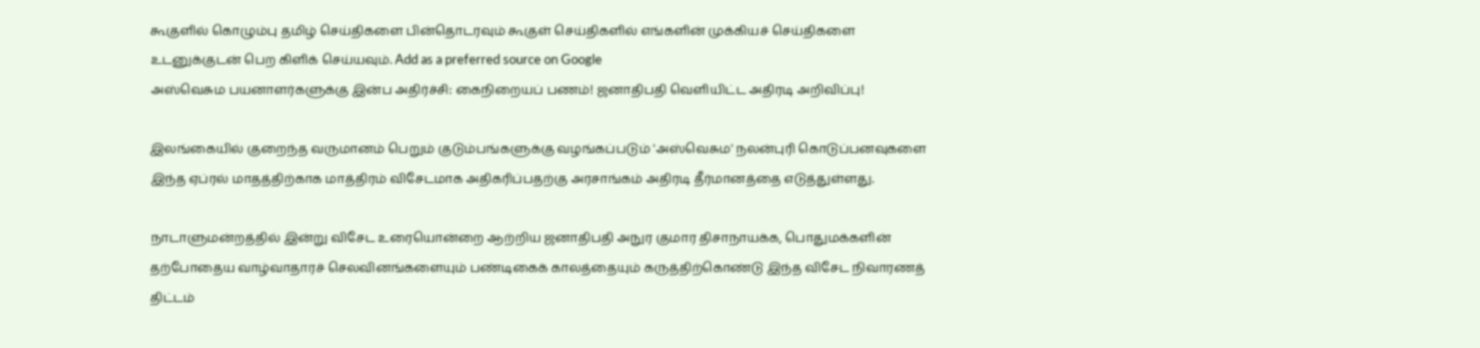கூகுளில் கொழும்பு தமிழ் செய்திகளை பின்தொடரவும் கூகுள் செய்திகளில் எங்களின் முக்கியச் செய்திகளை உடனுக்குடன் பெற கிளிக் செய்யவும். Add as a preferred source on Google
அஸ்வெசும பயனாளர்களுக்கு இன்ப அதிர்ச்சி: கைநிறையப் பணம்! ஜனாதிபதி வெளியிட்ட அதிரடி அறிவிப்பு!

இலங்கையில் குறைந்த வருமானம் பெறும் குடும்பங்களுக்கு வழங்கப்படும் 'அஸ்வெசும' நலன்புரி கொடுப்பனவுகளை இந்த ஏப்ரல் மாதத்திற்காக மாத்திரம் விசேடமாக அதிகரிப்பதற்கு அரசாங்கம் அதிரடி தீர்மானத்தை எடுத்துள்ளது.

நாடாளுமன்றத்தில் இன்று விசேட உரையொன்றை ஆற்றிய ஜனாதிபதி அநுர குமார திசாநாயக்க, பொதுமக்களின் தற்போதைய வாழ்வாதாரச் செலவினங்களையும் பண்டிகைக் காலத்தையும் கருத்திற்கொண்டு இந்த விசேட நிவாரணத் திட்டம்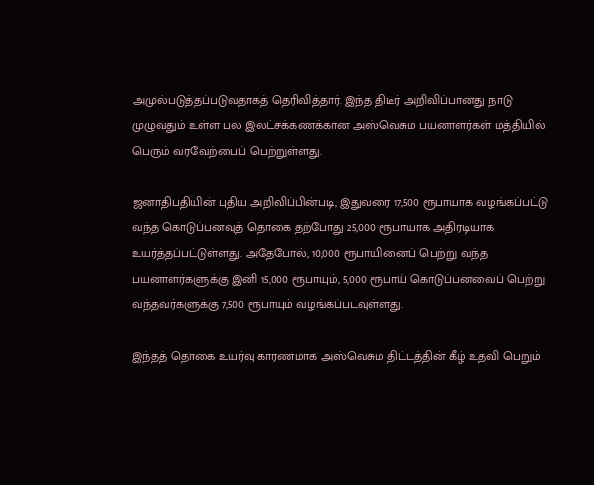அமுல்படுத்தப்படுவதாகத் தெரிவித்தார். இந்த திடீர் அறிவிப்பானது நாடு முழுவதும் உள்ள பல இலட்சக்கணக்கான அஸ்வெசும பயனாளர்கள் மத்தியில் பெரும் வரவேற்பைப் பெற்றுள்ளது.

ஜனாதிபதியின் புதிய அறிவிப்பின்படி, இதுவரை 17,500 ரூபாயாக வழங்கப்பட்டு வந்த கொடுப்பனவுத் தொகை தற்போது 25,000 ரூபாயாக அதிரடியாக உயர்த்தப்பட்டுள்ளது. அதேபோல், 10,000 ரூபாயினைப் பெற்று வந்த பயனாளர்களுக்கு இனி 15,000 ரூபாயும், 5,000 ரூபாய் கொடுப்பனவைப் பெற்று வந்தவர்களுக்கு 7,500 ரூபாயும் வழங்கப்படவுள்ளது.

இந்தத் தொகை உயர்வு காரணமாக அஸ்வெசும திட்டத்தின் கீழ் உதவி பெறும்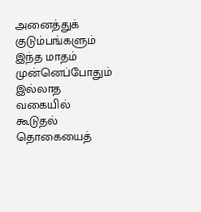அனைத்துக் குடும்பங்களும் இந்த மாதம் முன்னெப்போதும் இல்லாத வகையில் கூடுதல் தொகையைத்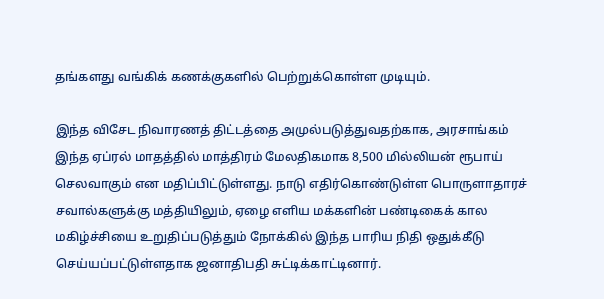தங்களது வங்கிக் கணக்குகளில் பெற்றுக்கொள்ள முடியும்.

இந்த விசேட நிவாரணத் திட்டத்தை அமுல்படுத்துவதற்காக, அரசாங்கம் இந்த ஏப்ரல் மாதத்தில் மாத்திரம் மேலதிகமாக 8,500 மில்லியன் ரூபாய் செலவாகும் என மதிப்பிட்டுள்ளது. நாடு எதிர்கொண்டுள்ள பொருளாதாரச் சவால்களுக்கு மத்தியிலும், ஏழை எளிய மக்களின் பண்டிகைக் கால மகிழ்ச்சியை உறுதிப்படுத்தும் நோக்கில் இந்த பாரிய நிதி ஒதுக்கீடு செய்யப்பட்டுள்ளதாக ஜனாதிபதி சுட்டிக்காட்டினார்.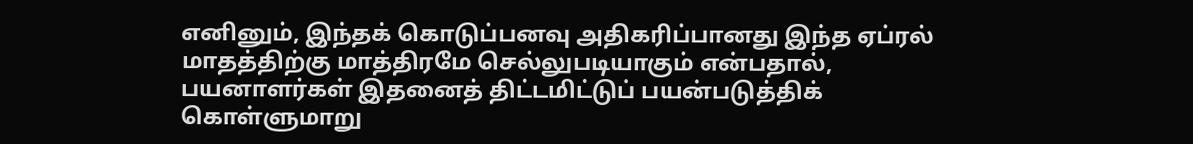எனினும், இந்தக் கொடுப்பனவு அதிகரிப்பானது இந்த ஏப்ரல் மாதத்திற்கு மாத்திரமே செல்லுபடியாகும் என்பதால், பயனாளர்கள் இதனைத் திட்டமிட்டுப் பயன்படுத்திக் கொள்ளுமாறு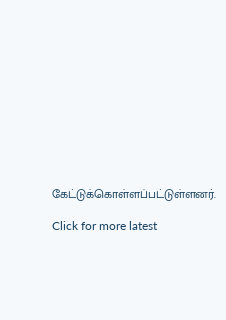கேட்டுக்கொள்ளப்பட்டுள்ளனர்.

Click for more latest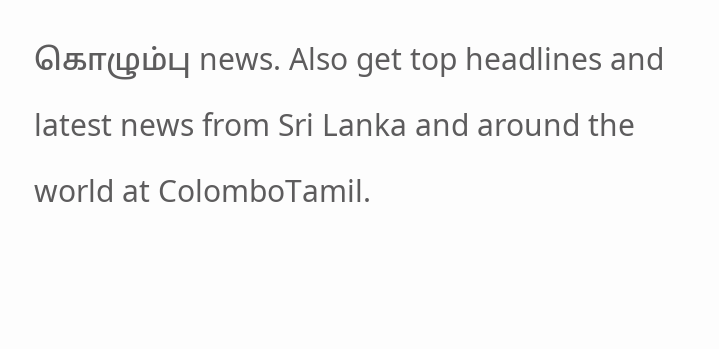கொழும்பு news. Also get top headlines and latest news from Sri Lanka and around the world at ColomboTamil.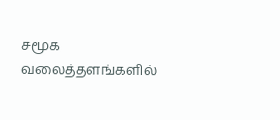சமூக வலைத்தளங்களில்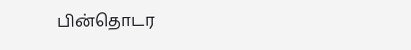பின்தொடர